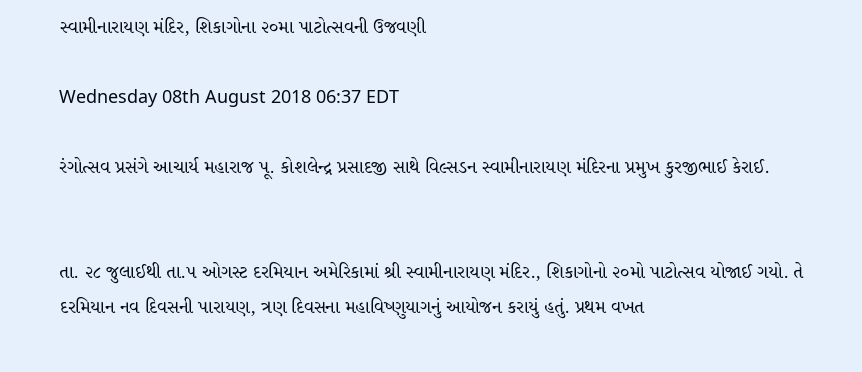સ્વામીનારાયણ મંદિર, શિકાગોના ૨૦મા પાટોત્સવની ઉજવણી

Wednesday 08th August 2018 06:37 EDT

રંગોત્સવ પ્રસંગે આચાર્ય મહારાજ પૂ. કોશલેન્દ્ર પ્રસાદજી સાથે વિલ્સડન સ્વામીનારાયણ મંદિરના પ્રમુખ કુરજીભાઈ કેરાઈ.


તા. ૨૮ જુલાઈથી તા.૫ ઓગસ્ટ દરમિયાન અમેરિકામાં શ્રી સ્વામીનારાયણ મંદિર., શિકાગોનો ૨૦મો પાટોત્સવ યોજાઈ ગયો. તે દરમિયાન નવ દિવસની પારાયણ, ત્રણ દિવસના મહાવિષ્ણુયાગનું આયોજન કરાયું હતું. પ્રથમ વખત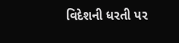વિદેશની ધરતી પર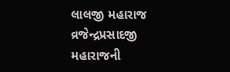લાલજી મહારાજ વ્રજેન્દ્રપ્રસાદજી મહારાજની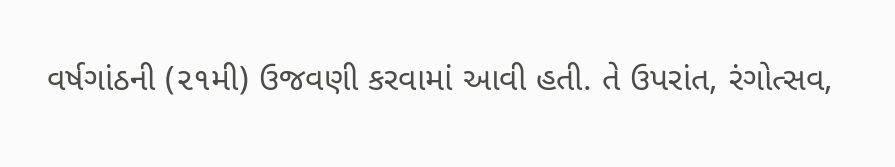વર્ષગાંઠની (૨૧મી) ઉજવણી કરવામાં આવી હતી. તે ઉપરાંત, રંગોત્સવ,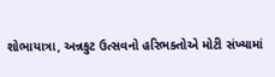શોભાયાત્રા, અન્નકુટ ઉત્સવનો હરિભક્તોએ મોટી સંખ્યામાં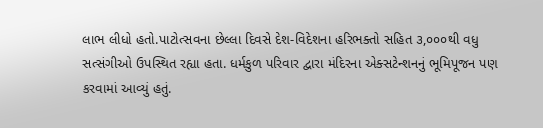લાભ લીધો હતો.પાટોત્સવના છેલ્લા દિવસે દેશ-વિદેશના હરિભક્તો સહિત ૩,૦૦૦થી વધુ સત્સંગીઓ ઉપસ્થિત રહ્યા હતા. ધર્મકુળ પરિવાર દ્વારા મંદિરના એક્સટેન્શનનું ભૂમિપૂજન પણ કરવામાં આવ્યું હતું.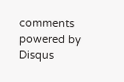comments powered by Disqus